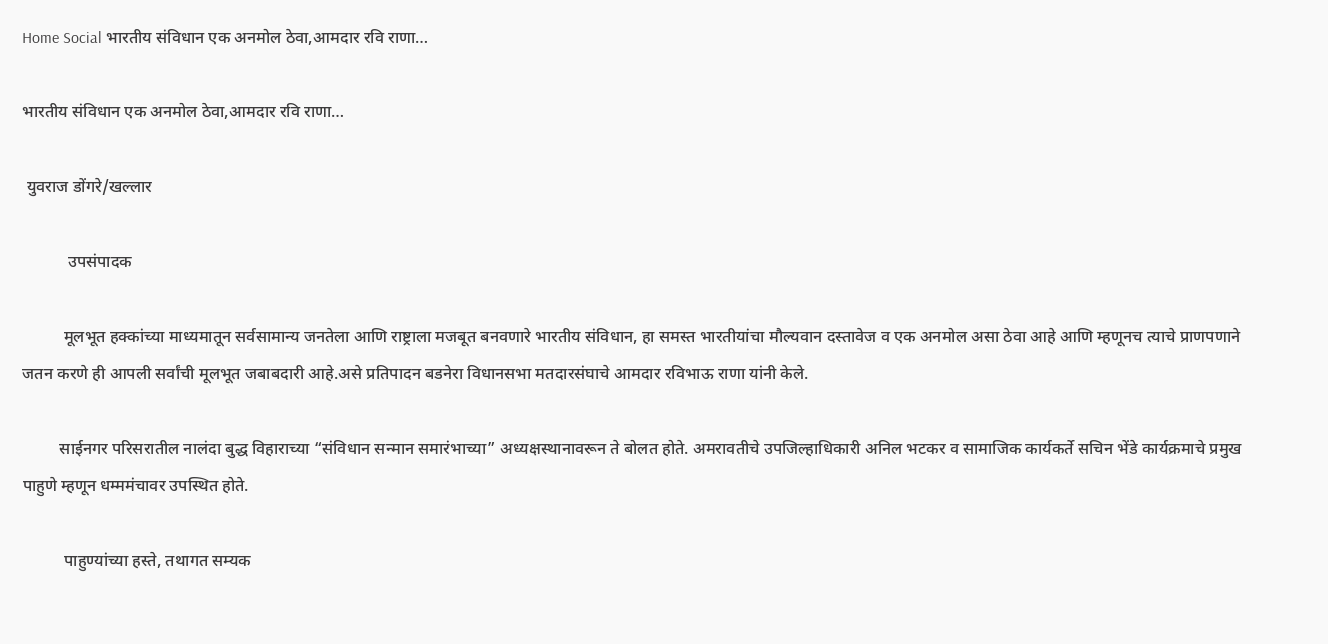Home Social भारतीय संविधान एक अनमोल ठेवा,आमदार रवि राणा…

भारतीय संविधान एक अनमोल ठेवा,आमदार रवि राणा…

 युवराज डोंगरे/खल्लार

           उपसंपादक

          मूलभूत हक्कांच्या माध्यमातून सर्वसामान्य जनतेला आणि राष्ट्राला मजबूत बनवणारे भारतीय संविधान, हा समस्त भारतीयांचा मौल्यवान दस्तावेज व एक अनमोल असा ठेवा आहे आणि म्हणूनच त्याचे प्राणपणाने जतन करणे ही आपली सर्वांची मूलभूत जबाबदारी आहे.असे प्रतिपादन बडनेरा विधानसभा मतदारसंघाचे आमदार रविभाऊ राणा यांनी केले.

         साईनगर परिसरातील नालंदा बुद्ध विहाराच्या “संविधान सन्मान समारंभाच्या” अध्यक्षस्थानावरून ते बोलत होते. अमरावतीचे उपजिल्हाधिकारी अनिल भटकर व सामाजिक कार्यकर्ते सचिन भेंडे कार्यक्रमाचे प्रमुख पाहुणे म्हणून धम्ममंचावर उपस्थित होते.

          पाहुण्यांच्या हस्ते, तथागत सम्यक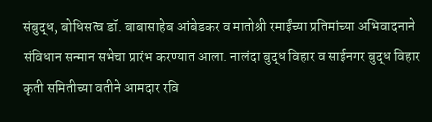संबुद्ध, बोधिसत्व डॉ. बाबासाहेब आंबेडकर व मातोश्री रमाईंच्या प्रतिमांच्या अभिवादनाने संविधान सन्मान सभेचा प्रारंभ करण्यात आला. नालंदा बुद्ध विहार व साईनगर बुद्ध विहार कृती समितीच्या वतीने आमदार रवि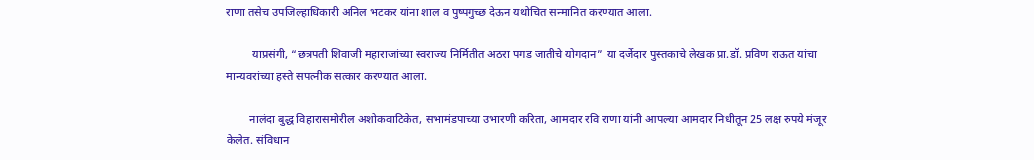राणा तसेच उपजिल्हाधिकारी अनिल भटकर यांना शाल व पुष्पगुच्छ देऊन यथोचित सन्मानित करण्यात आला.

         याप्रसंगी, “छत्रपती शिवाजी महाराजांच्या स्वराज्य निर्मितीत अठरा पगड जातीचे योगदान” या दर्जेदार पुस्तकाचे लेखक प्रा.डॉ. प्रविण राऊत यांचा मान्यवरांच्या हस्ते सपत्नीक सत्कार करण्यात आला.

        नालंदा बुद्ध विहारासमोरील अशोकवाटिकेत, सभामंडपाच्या उभारणी करिता, आमदार रवि राणा यांनी आपल्या आमदार निधीतून 25 लक्ष रुपये मंजूर केलेत. संविधान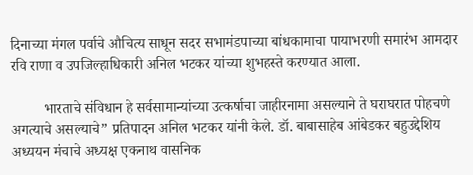दिनाच्या मंगल पर्वाचे औचित्य साधून सदर सभामंडपाच्या बांधकामाचा पायाभरणी समारंभ आमदार रवि राणा व उपजिल्हाधिकारी अनिल भटकर यांच्या शुभहस्ते करण्यात आला.

         भारताचे संविधान हे सर्वसामान्यांच्या उत्कर्षाचा जाहीरनामा असल्याने ते घराघरात पोहचणे अगत्याचे असल्याचे” प्रतिपादन अनिल भटकर यांनी केले. डॉ. बाबासाहेब आंबेडकर बहुउद्देशिय अध्ययन मंचाचे अध्यक्ष एकनाथ वासनिक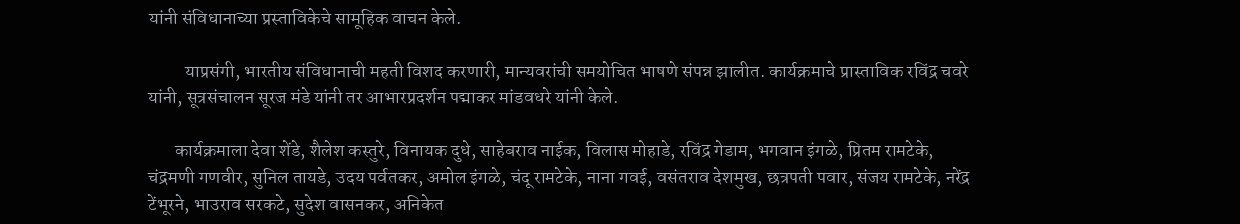यांनी संविधानाच्या प्रस्ताविकेचे सामूहिक वाचन केले.

          याप्रसंगी, भारतीय संविधानाची महती विशद करणारी, मान्यवरांची समयोचित भाषणे संपन्न झालीत. कार्यक्रमाचे प्रास्ताविक रविंद्र चवरे यांनी, सूत्रसंचालन सूरज मंडे यांनी तर आभारप्रदर्शन पद्माकर मांडवधरे यांनी केले.

       कार्यक्रमाला देवा शेंडे, शैलेश कस्तुरे, विनायक दुधे, साहेबराव नाईक, विलास मोहाडे, रविंद्र गेडाम, भगवान इंगळे, प्रितम रामटेके, चंद्रमणी गणवीर, सुनिल तायडे, उदय पर्वतकर, अमोल इंगळे, चंदू रामटेके, नाना गवई, वसंतराव देशमुख, छत्रपती पवार, संजय रामटेके, नरेंद्र टेंभूरने, भाउराव सरकटे, सुदेश वासनकर, अनिकेत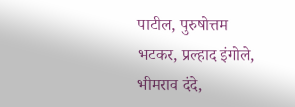पाटील, पुरुषोत्तम भटकर, प्रल्हाद इंगोले, भीमराव दंदे,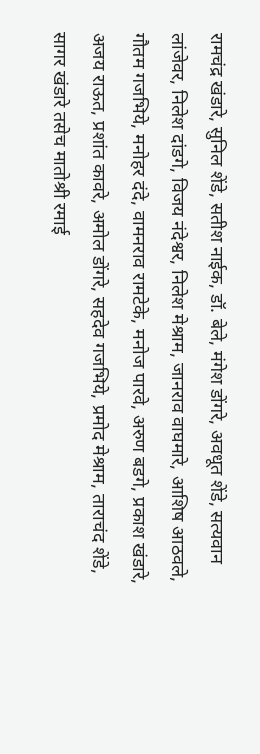रामचंद्र खंडारे, सुनिल शेंडे, सतीश नाईक, डॉ. बेले, मंगेश डोंगरे, अवधूत शेंडे, सत्यवान लांजेवर, निलेश दांडगे, विजय नंदेश्वर, निलेश मेश्राम, जानराव वाघमारे, आशिष आठवले, गौतम गजभिये, मनोहर दंदे, वामनराव रामटेके, मनोज पारवे, अरुण बडगे, प्रकाश खंडारे, अजय राऊत, प्रशांत कावरे, अमोल डोंगरे, सहदेव गजभिये, प्रमोद मेश्राम, ताराचंद शेंडे, सागर खंडारे तसेच मातोश्री रमाई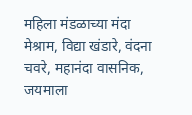महिला मंडळाच्या मंदा मेश्राम, विद्या खंडारे, वंदना चवरे, महानंदा वासनिक, जयमाला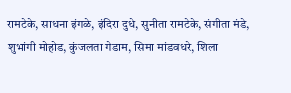रामटेके, साधना इंगळे, इंदिरा दुधे, सुनीता रामटेके, संगीता मंडे, शुभांगी मोहोड, कुंजलता गेडाम, सिमा मांडवधरे, शिला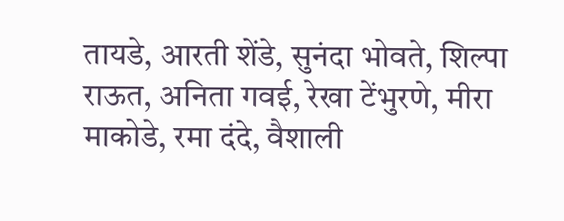तायडे, आरती शेंडे, सुनंदा भोवते, शिल्पा राऊत, अनिता गवई, रेखा टेंभुरणे, मीरा माकोडे, रमा दंदे, वैशाली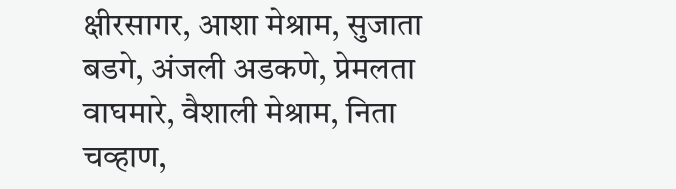क्षीरसागर, आशा मेश्राम, सुजाता बडगे, अंजली अडकणे, प्रेमलता वाघमारे, वैशाली मेश्राम, निता चव्हाण,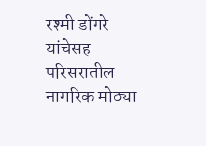रश्मी डोंगरे यांचेसह परिसरातील नागरिक मोठ्या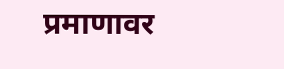प्रमाणावर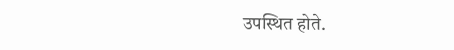उपस्थित होते.